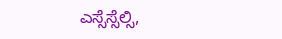ಎಸ್ಸೆಸ್ಸೆಲ್ಸಿ,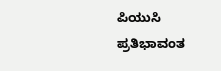ಪಿಯುಸಿ ಪ್ರತಿಭಾವಂತ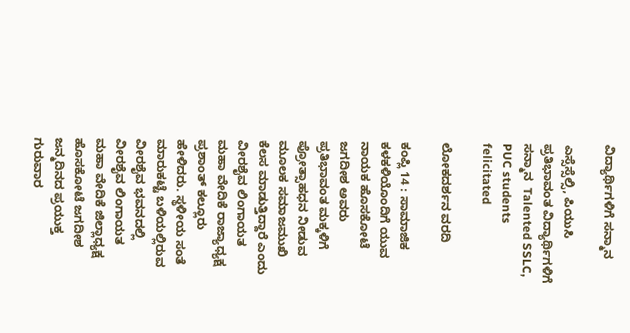ವಿದ್ಯಾರ್ಥಿಗಳಿಗೆ ಸನ್ಮಾನ

ಎಸ್ಸೆಸ್ಸೆಲ್ಸಿ, ಪಿಯುಸಿ ಪ್ರತಿಭಾವಂತ ವಿದ್ಯಾರ್ಥಿಗಳಿಗೆ ಸನ್ಮಾನ  Talented SSLC, PUC students felicitated

ಲೋಕದರ್ಶನ ವರದಿ

ಕಂಪ್ಲಿ 14 : ಸಾಮಾಜಿಕ ಕಳಕಳಿಯೊಂದಿಗೆ ಯುವ ನಾಯಕ ಹೊಸಕೋಟೆ ಜಗದೀಶ ಅವರು ಪ್ರತಿಭಾವಂತ ಮಕ್ಕಳಿಗೆ ಪ್ರೋತ್ಸಾಹಧನ ನೀಡುವ ಮೂಲಕ ಸಮಾಜಮುಖಿ ಕೆಲಸ ಮಾಡುತ್ತಿದ್ದಾರೆ ಎಂದು ವೀರಶೈವ ಲಿಂಗಾಯತ ಮಹಾ ವೇದಿಕೆ ರಾಜ್ಯಾಧ್ಯಕ್ಷ ಪ್ರಶಾಂತ್ ಕಲ್ಲೂರು ಹೇಳಿದರು. ಸ್ಥಳೀಯ ಸಂತೆ ಮಾರುಕಟ್ಟೆ ಬಳಿಯಲ್ಲಿರುವ ವೀರಶೈವ ಭವನದಲ್ಲಿ ವೀರಶೈವ ಲಿಂಗಾಯತ ಮಹಾ ವೇದಿಕೆ ಜಿಲ್ಲಾಧ್ಯಕ್ಷ ಹೊಸಕೋಟೆ ಜಗದೀಶ ಜನ್ಮದಿನದ ಪ್ರಯುಕ್ತ ಗುರುವಾರ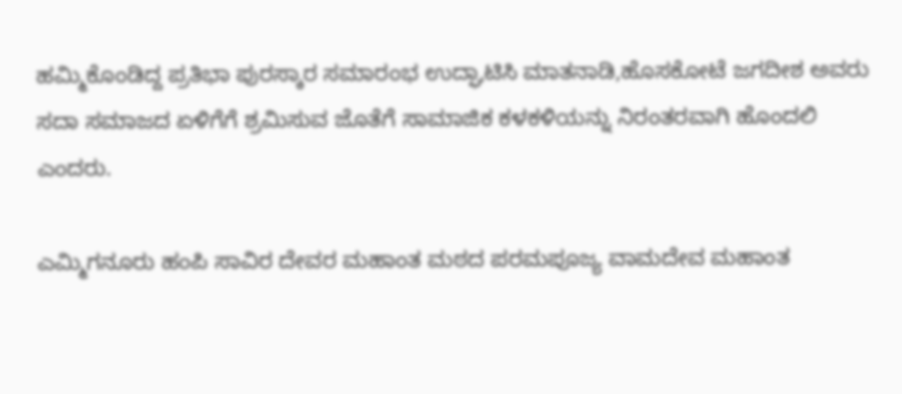ಹಮ್ಮಿಕೊಂಡಿದ್ದ ಪ್ರತಿಭಾ ಪುರಸ್ಕಾರ ಸಮಾರಂಭ ಉದ್ಘಾಟಿಸಿ ಮಾತನಾಡಿ,ಹೊಸಕೋಟೆ ಜಗದೀಶ ಅವರು ಸದಾ ಸಮಾಜದ ಏಳಿಗೆಗೆ ಶ್ರಮಿಸುವ ಜೊತೆಗೆ ಸಾಮಾಜಿಕ ಕಳಕಳಿಯನ್ನು ನಿರಂತರವಾಗಿ ಹೊಂದಲಿ ಎಂದರು.

ಎಮ್ಮಿಗನೂರು ಹಂಪಿ ಸಾವಿರ ದೇವರ ಮಹಾಂತ ಮಠದ ಪರಮಪೂಜ್ಯ ವಾಮದೇವ ಮಹಾಂತ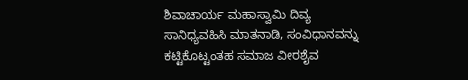ಶಿವಾಚಾರ್ಯ ಮಹಾಸ್ವಾಮಿ ದಿವ್ಯ ಸಾನಿಧ್ಯವಹಿಸಿ ಮಾತನಾಡಿ, ಸಂವಿಧಾನವನ್ನು ಕಟ್ಟಿಕೊಟ್ಟಂತಹ ಸಮಾಜ ವೀರಶೈವ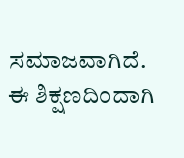ಸಮಾಜವಾಗಿದೆ. ಈ ಶಿಕ್ಷಣದಿಂದಾಗಿ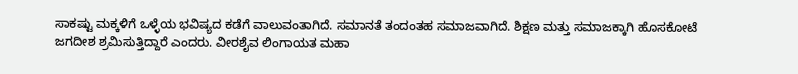ಸಾಕಷ್ಟು ಮಕ್ಕಳಿಗೆ ಒಳ್ಳೆಯ ಭವಿಷ್ಯದ ಕಡೆಗೆ ವಾಲುವಂತಾಗಿದೆ. ಸಮಾನತೆ ತಂದಂತಹ ಸಮಾಜವಾಗಿದೆ. ಶಿಕ್ಷಣ ಮತ್ತು ಸಮಾಜಕ್ಕಾಗಿ ಹೊಸಕೋಟೆ ಜಗದೀಶ ಶ್ರಮಿಸುತ್ತಿದ್ದಾರೆ ಎಂದರು. ವೀರಶೈವ ಲಿಂಗಾಯತ ಮಹಾ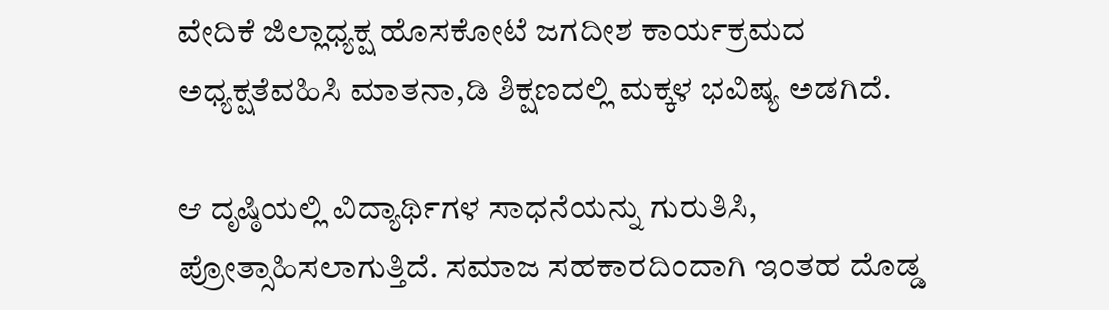ವೇದಿಕೆ ಜಿಲ್ಲಾಧ್ಯಕ್ಷ ಹೊಸಕೋಟೆ ಜಗದೀಶ ಕಾರ್ಯಕ್ರಮದ ಅಧ್ಯಕ್ಷತೆವಹಿಸಿ ಮಾತನಾ,ಡಿ ಶಿಕ್ಷಣದಲ್ಲಿ ಮಕ್ಕಳ ಭವಿಷ್ಯ ಅಡಗಿದೆ.

ಆ ದೃಷ್ಠಿಯಲ್ಲಿ ವಿದ್ಯಾರ್ಥಿಗಳ ಸಾಧನೆಯನ್ನು ಗುರುತಿಸಿ, ಪ್ರೋತ್ಸಾಹಿಸಲಾಗುತ್ತಿದೆ. ಸಮಾಜ ಸಹಕಾರದಿಂದಾಗಿ ಇಂತಹ ದೊಡ್ಡ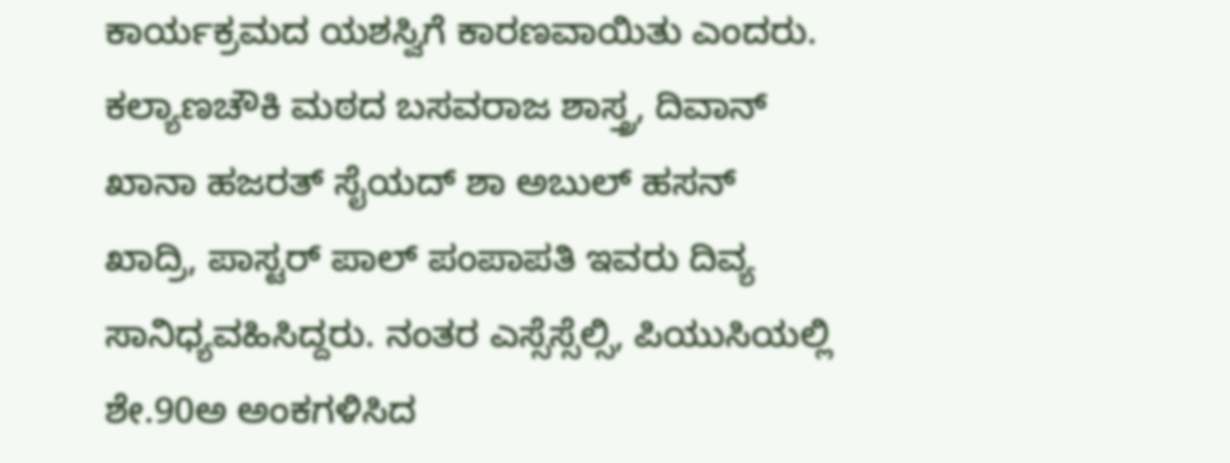ಕಾರ್ಯಕ್ರಮದ ಯಶಸ್ವಿಗೆ ಕಾರಣವಾಯಿತು ಎಂದರು. ಕಲ್ಯಾಣಚೌಕಿ ಮಠದ ಬಸವರಾಜ ಶಾಸ್ತ್ರ, ದಿವಾನ್ ಖಾನಾ ಹಜರತ್ ಸೈಯದ್ ಶಾ ಅಬುಲ್ ಹಸನ್ ಖಾದ್ರಿ, ಪಾಸ್ಟರ್ ಪಾಲ್ ಪಂಪಾಪತಿ ಇವರು ದಿವ್ಯ ಸಾನಿಧ್ಯವಹಿಸಿದ್ದರು. ನಂತರ ಎಸ್ಸೆಸ್ಸೆಲ್ಸಿ, ಪಿಯುಸಿಯಲ್ಲಿ ಶೇ.90ಅ ಅಂಕಗಳಿಸಿದ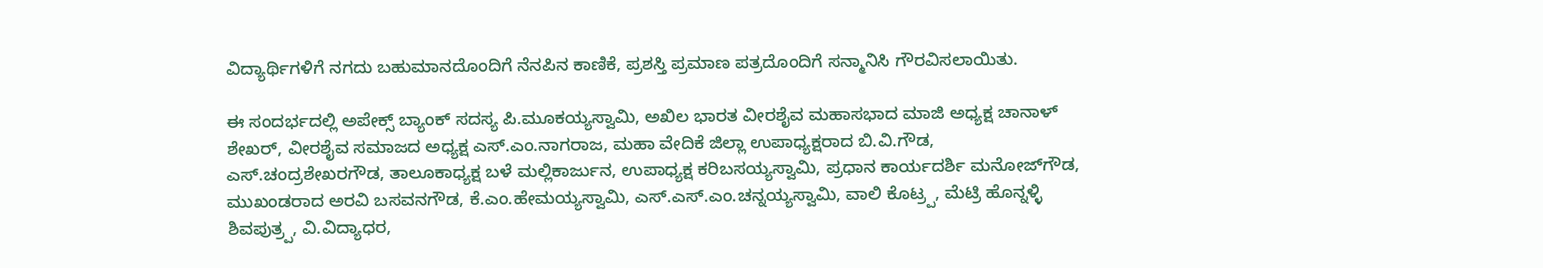ವಿದ್ಯಾರ್ಥಿಗಳಿಗೆ ನಗದು ಬಹುಮಾನದೊಂದಿಗೆ ನೆನಪಿನ ಕಾಣಿಕೆ, ಪ್ರಶಸ್ತಿ ಪ್ರಮಾಣ ಪತ್ರದೊಂದಿಗೆ ಸನ್ಮಾನಿಸಿ ಗೌರವಿಸಲಾಯಿತು.

ಈ ಸಂದರ್ಭದಲ್ಲಿ ಅಪೇಕ್ಸ್‌ ಬ್ಯಾಂಕ್ ಸದಸ್ಯ ಪಿ.ಮೂಕಯ್ಯಸ್ವಾಮಿ, ಅಖಿಲ ಭಾರತ ವೀರಶೈವ ಮಹಾಸಭಾದ ಮಾಜಿ ಅಧ್ಯಕ್ಷ ಚಾನಾಳ್ ಶೇಖರ್, ವೀರಶೈವ ಸಮಾಜದ ಅಧ್ಯಕ್ಷ ಎಸ್‌.ಎಂ.ನಾಗರಾಜ, ಮಹಾ ವೇದಿಕೆ ಜಿಲ್ಲಾ ಉಪಾಧ್ಯಕ್ಷರಾದ ಬಿ.ವಿ.ಗೌಡ, ಎಸ್‌.ಚಂದ್ರಶೇಖರಗೌಡ, ತಾಲೂಕಾಧ್ಯಕ್ಷ ಬಳೆ ಮಲ್ಲಿಕಾರ್ಜುನ, ಉಪಾಧ್ಯಕ್ಷ ಕರಿಬಸಯ್ಯಸ್ವಾಮಿ, ಪ್ರಧಾನ ಕಾರ್ಯದರ್ಶಿ ಮನೋಜ್‌ಗೌಡ, ಮುಖಂಡರಾದ ಅರವಿ ಬಸವನಗೌಡ, ಕೆ.ಎಂ.ಹೇಮಯ್ಯಸ್ವಾಮಿ, ಎಸ್‌.ಎಸ್‌.ಎಂ.ಚನ್ನಯ್ಯಸ್ವಾಮಿ, ವಾಲಿ ಕೊಟ್ರ‍್ಪ, ಮೆಟ್ರಿ ಹೊನ್ನಳ್ಳಿ ಶಿವಪುತ್ರ‍್ಪ, ವಿ.ವಿದ್ಯಾಧರ,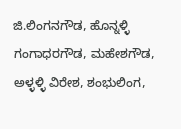ಜಿ.ಲಿಂಗನಗೌಡ, ಹೊನ್ನಳ್ಳಿ ಗಂಗಾಧರಗೌಡ, ಮಹೇಶಗೌಡ, ಅಳ್ಳಳ್ಳಿ ವಿರೇಶ, ಶಂಭುಲಿಂಗ,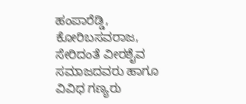ಹಂಪಾರೆಡ್ಡಿ, ಕೋರಿಬಸವರಾಜ, ಸೇರಿದಂತೆ ವೀರಶೈವ ಸಮಾಜದವರು ಹಾಗೂ ವಿವಿಧ ಗಣ್ಯರು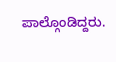ಪಾಲ್ಗೊಂಡಿದ್ದರು.